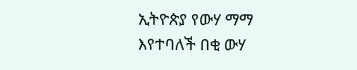ኢትዮጵያ የውሃ ማማ እየተባለች በቂ ውሃ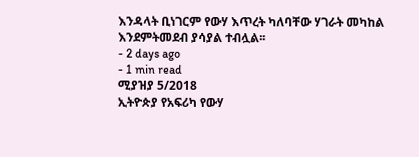እንዳላት ቢነገርም የውሃ እጥረት ካለባቸው ሃገራት መካከል እንደምትመደብ ያሳያል ተብሏል፡፡
- 2 days ago
- 1 min read
ሚያዝያ 5/2018
ኢትዮጵያ የአፍሪካ የውሃ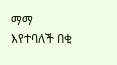ማማ እየተባለች በቂ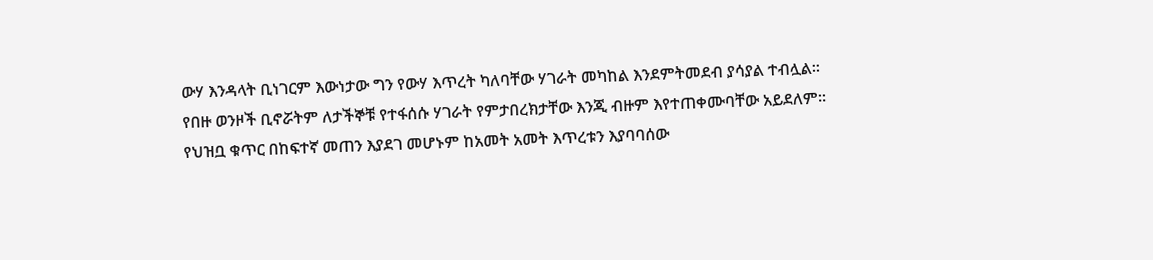ውሃ እንዳላት ቢነገርም እውነታው ግን የውሃ እጥረት ካለባቸው ሃገራት መካከል እንደምትመደብ ያሳያል ተብሏል፡፡
የበዙ ወንዞች ቢኖሯትም ለታችኞቹ የተፋሰሱ ሃገራት የምታበረክታቸው እንጂ ብዙም እየተጠቀሙባቸው አይደለም፡፡
የህዝቧ ቁጥር በከፍተኛ መጠን እያደገ መሆኑም ከአመት አመት እጥረቱን እያባባሰው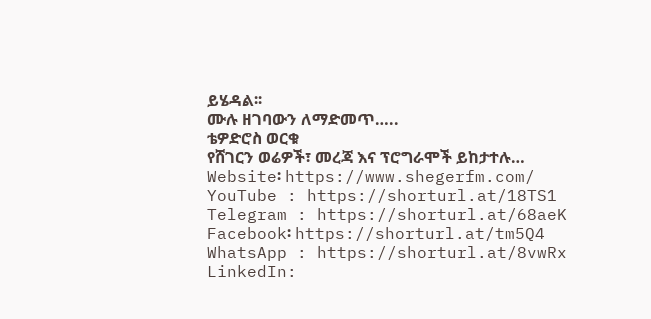ይሄዳል፡፡
ሙሉ ዘገባውን ለማድመጥ…..
ቴዎድሮስ ወርቁ
የሸገርን ወሬዎች፣ መረጃ እና ፕሮግራሞች ይከታተሉ…
Website፡ https://www.shegerfm.com/
YouTube : https://shorturl.at/18TS1
Telegram : https://shorturl.at/68aeK
Facebook፡ https://shorturl.at/tm5Q4
WhatsApp : https://shorturl.at/8vwRx
LinkedIn: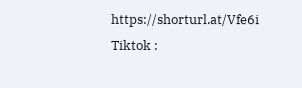https://shorturl.at/Vfe6i
Tiktok :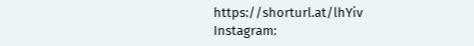https://shorturl.at/lhYiv
Instagram: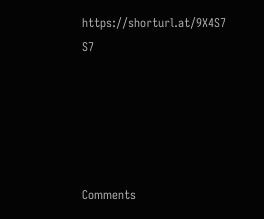https://shorturl.at/9X4S7
S7





Comments